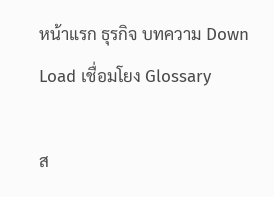หน้าแรก ธุรกิจ บทความ Down Load เชื่อมโยง Glossary

ส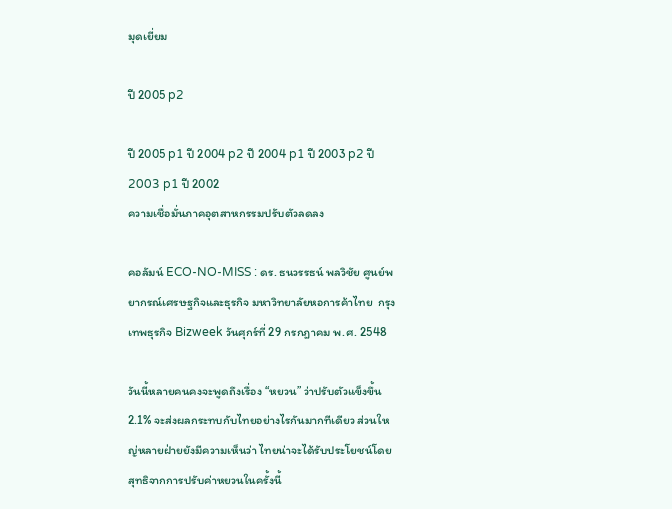มุดเยี่ยม

ปี 2005 p2

ปี 2005 p1 ปี 2004 p2 ปี 2004 p1 ปี 2003 p2 ปี 2003 p1 ปี 2002
ความเชื่อมั่นภาคอุตสาหกรรมปรับตัวลดลง

คอลัมน์ ECO-NO-MISS : ดร. ธนวรรธน์ พลวิชัย ศูนย์พยากรณ์เศรษฐกิจและธุรกิจ มหาวิทยาลัยหอการค้าไทย  กรุงเทพธุรกิจ Bizweek วันศุกร์ที่ 29 กรกฎาคม พ.ศ. 2548

วันนี้หลายคนคงจะพูดถึงเรื่อง “หยวน” ว่าปรับตัวแข็งขึ้น 2.1% จะส่งผลกระทบกับไทยอย่างไรกันมากทีเดียว ส่วนใหญ่หลายฝ่ายยังมีความเห็นว่า ไทยน่าจะได้รับประโยชน์โดยสุทธิจากการปรับค่าหยวนในครั้งนี้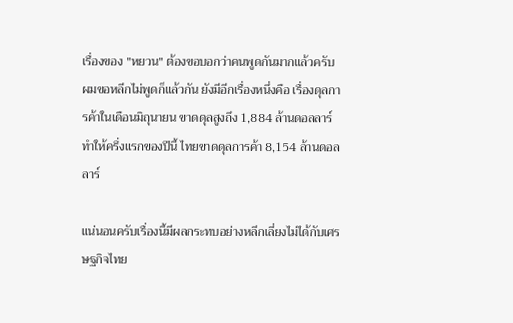เรื่องของ "หยวน" ต้องขอบอกว่าคนพูดกันมากแล้วครับ ผมขอหลีกไม่พูดก็แล้วกัน ยังมีอีกเรื่องหนึ่งคือ เรื่องดุลการค้าในเดือนมิถุนายน ขาดดุลสูงถึง 1,884 ล้านดอลลาร์ ทำให้ครึ่งแรกของปีนี้ ไทยขาดดุลการค้า 8,154 ล้านดอลลาร์

แน่นอนครับเรื่องนี้มีผลกระทบอย่างหลีกเลี่ยงไม่ได้กับเศรษฐกิจไทย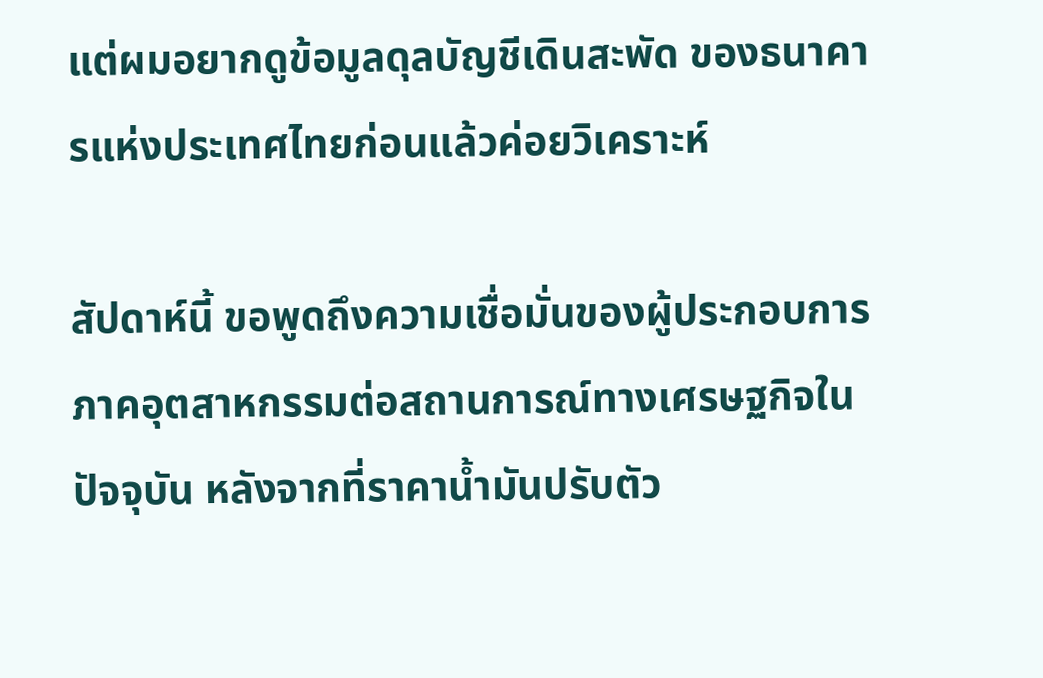แต่ผมอยากดูข้อมูลดุลบัญชีเดินสะพัด ของธนาคารแห่งประเทศไทยก่อนแล้วค่อยวิเคราะห์

สัปดาห์นี้ ขอพูดถึงความเชื่อมั่นของผู้ประกอบการภาคอุตสาหกรรมต่อสถานการณ์ทางเศรษฐกิจในปัจจุบัน หลังจากที่ราคาน้ำมันปรับตัว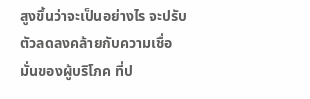สูงขึ้นว่าจะเป็นอย่างไร จะปรับตัวลดลงคล้ายกับความเชื่อมั่นของผู้บริโภค ที่ป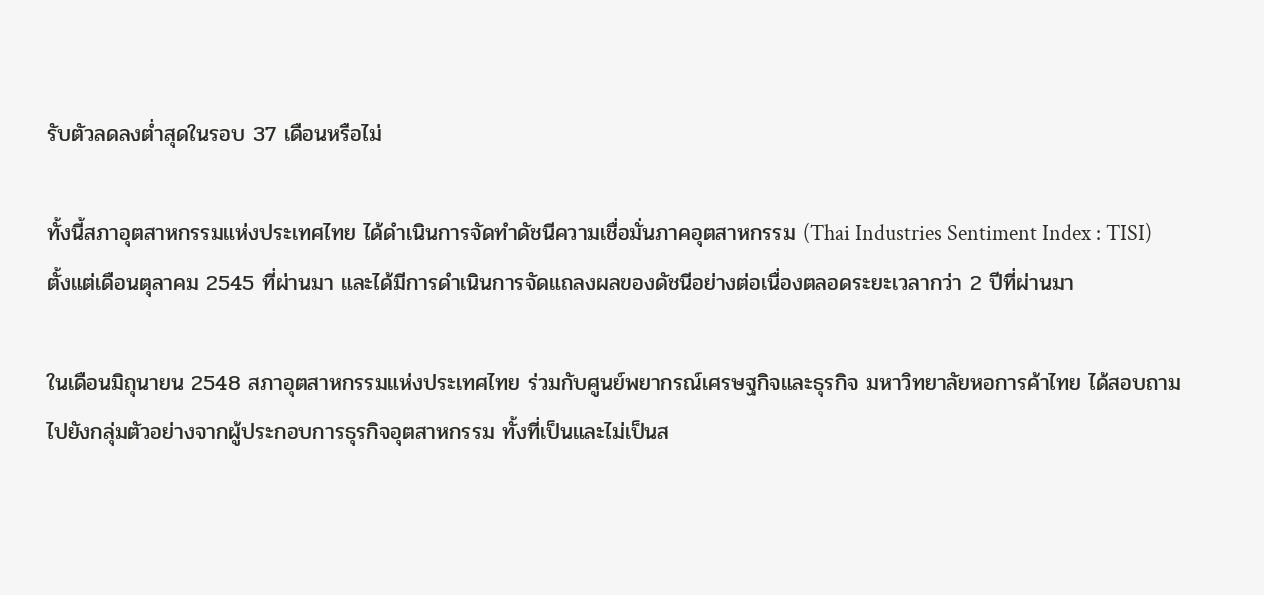รับตัวลดลงต่ำสุดในรอบ 37 เดือนหรือไม่

ทั้งนี้สภาอุตสาหกรรมแห่งประเทศไทย ได้ดำเนินการจัดทำดัชนีความเชื่อมั่นภาคอุตสาหกรรม (Thai Industries Sentiment Index : TISI) ตั้งแต่เดือนตุลาคม 2545 ที่ผ่านมา และได้มีการดำเนินการจัดแถลงผลของดัชนีอย่างต่อเนื่องตลอดระยะเวลากว่า 2 ปีที่ผ่านมา

ในเดือนมิถุนายน 2548 สภาอุตสาหกรรมแห่งประเทศไทย ร่วมกับศูนย์พยากรณ์เศรษฐกิจและธุรกิจ มหาวิทยาลัยหอการค้าไทย ได้สอบถามไปยังกลุ่มตัวอย่างจากผู้ประกอบการธุรกิจอุตสาหกรรม ทั้งที่เป็นและไม่เป็นส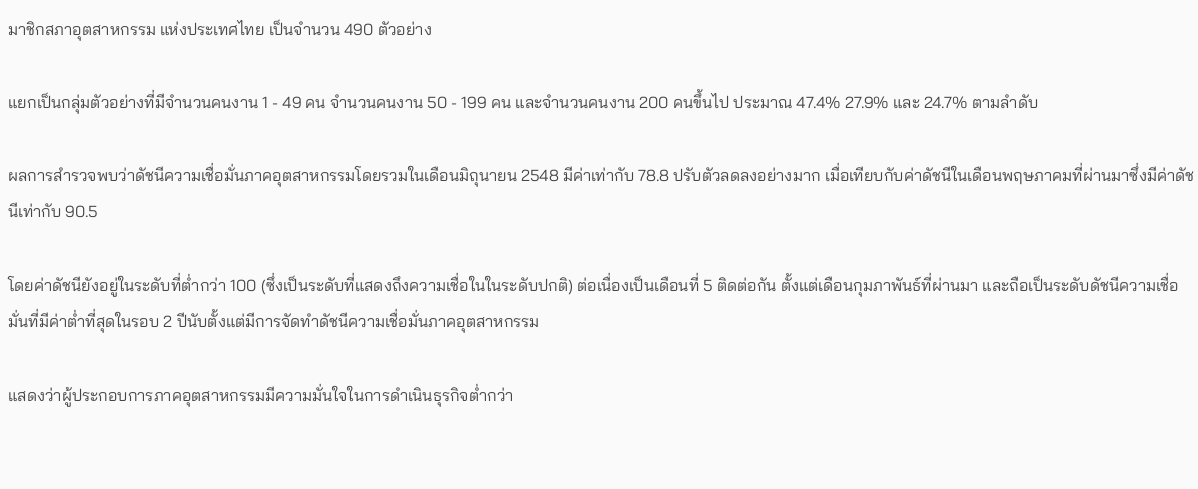มาชิกสภาอุตสาหกรรม แห่งประเทศไทย เป็นจำนวน 490 ตัวอย่าง

แยกเป็นกลุ่มตัวอย่างที่มีจำนวนคนงาน 1 - 49 คน จำนวนคนงาน 50 - 199 คน และจำนวนคนงาน 200 คนขึ้นไป ประมาณ 47.4% 27.9% และ 24.7% ตามลำดับ

ผลการสำรวจพบว่าดัชนีความเชื่อมั่นภาคอุตสาหกรรมโดยรวมในเดือนมิถุนายน 2548 มีค่าเท่ากับ 78.8 ปรับตัวลดลงอย่างมาก เมื่อเทียบกับค่าดัชนีในเดือนพฤษภาคมที่ผ่านมาซึ่งมีค่าดัชนีเท่ากับ 90.5

โดยค่าดัชนียังอยู่ในระดับที่ต่ำกว่า 100 (ซึ่งเป็นระดับที่แสดงถึงความเชื่อในในระดับปกติ) ต่อเนื่องเป็นเดือนที่ 5 ติดต่อกัน ตั้งแต่เดือนกุมภาพันธ์ที่ผ่านมา และถือเป็นระดับดัชนีความเชื่อมั่นที่มีค่าต่ำที่สุดในรอบ 2 ปีนับตั้งแต่มีการจัดทำดัชนีความเชื่อมั่นภาคอุตสาหกรรม

แสดงว่าผู้ประกอบการภาคอุตสาหกรรมมีความมั่นใจในการดำเนินธุรกิจต่ำกว่า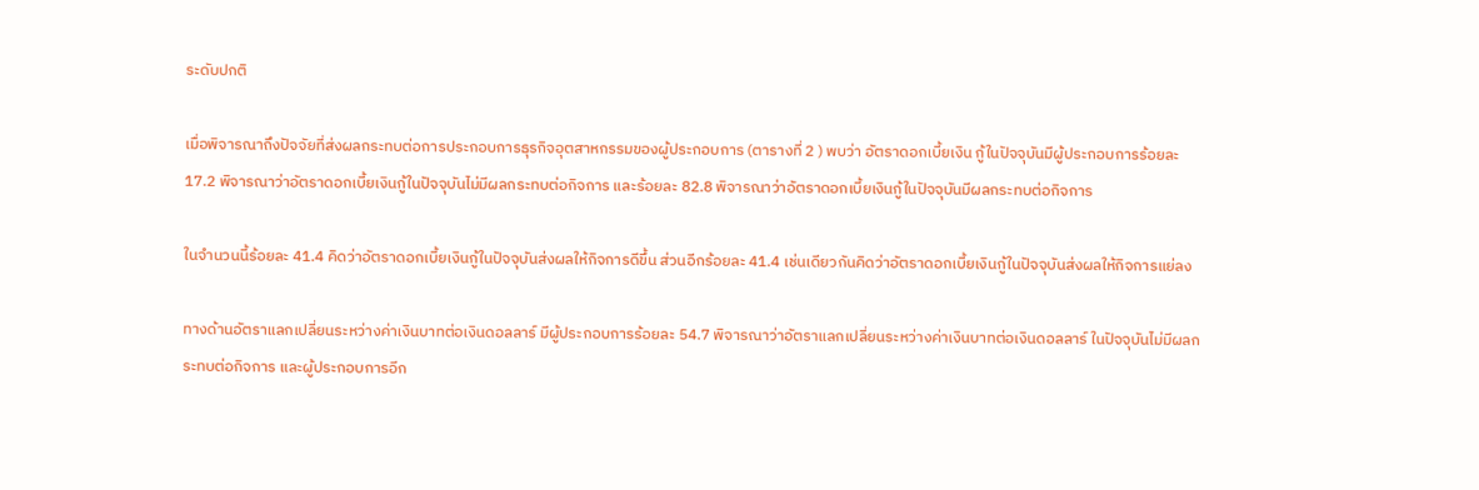ระดับปกติ

เมื่อพิจารณาถึงปัจจัยที่ส่งผลกระทบต่อการประกอบการธุรกิจอุตสาหกรรมของผู้ประกอบการ (ตารางที่ 2 ) พบว่า อัตราดอกเบี้ยเงิน กู้ในปัจจุบันมีผู้ประกอบการร้อยละ 17.2 พิจารณาว่าอัตราดอกเบี้ยเงินกู้ในปัจจุบันไม่มีผลกระทบต่อกิจการ และร้อยละ 82.8 พิจารณาว่าอัตราดอกเบี้ยเงินกู้ในปัจจุบันมีผลกระทบต่อกิจการ

ในจำนวนนี้ร้อยละ 41.4 คิดว่าอัตราดอกเบี้ยเงินกู้ในปัจจุบันส่งผลให้กิจการดีขึ้น ส่วนอีกร้อยละ 41.4 เช่นเดียวกันคิดว่าอัตราดอกเบี้ยเงินกู้ในปัจจุบันส่งผลให้กิจการแย่ลง

ทางด้านอัตราแลกเปลี่ยนระหว่างค่าเงินบาทต่อเงินดอลลาร์ มีผู้ประกอบการร้อยละ 54.7 พิจารณาว่าอัตราแลกเปลี่ยนระหว่างค่าเงินบาทต่อเงินดอลลาร์ ในปัจจุบันไม่มีผลกระทบต่อกิจการ และผู้ประกอบการอีก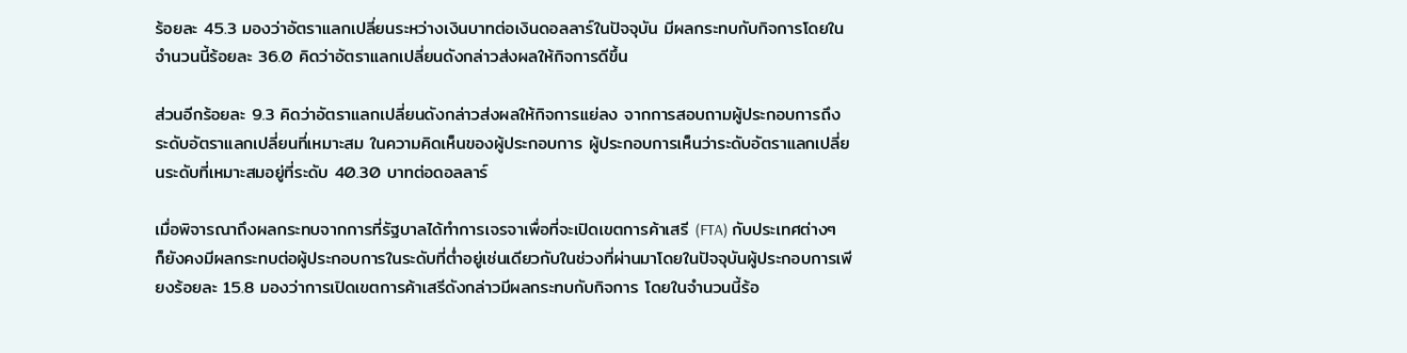ร้อยละ 45.3 มองว่าอัตราแลกเปลี่ยนระหว่างเงินบาทต่อเงินดอลลาร์ในปัจจุบัน มีผลกระทบกับกิจการโดยในจำนวนนี้ร้อยละ 36.0 คิดว่าอัตราแลกเปลี่ยนดังกล่าวส่งผลให้กิจการดีขึ้น

ส่วนอีกร้อยละ 9.3 คิดว่าอัตราแลกเปลี่ยนดังกล่าวส่งผลให้กิจการแย่ลง จากการสอบถามผู้ประกอบการถึงระดับอัตราแลกเปลี่ยนที่เหมาะสม ในความคิดเห็นของผู้ประกอบการ ผู้ประกอบการเห็นว่าระดับอัตราแลกเปลี่ยนระดับที่เหมาะสมอยู่ที่ระดับ 40.30 บาทต่อดอลลาร์

เมื่อพิจารณาถึงผลกระทบจากการที่รัฐบาลได้ทำการเจรจาเพื่อที่จะเปิดเขตการค้าเสรี (FTA) กับประเทศต่างๆ ก็ยังคงมีผลกระทบต่อผู้ประกอบการในระดับที่ต่ำอยู่เช่นเดียวกับในช่วงที่ผ่านมาโดยในปัจจุบันผู้ประกอบการเพียงร้อยละ 15.8 มองว่าการเปิดเขตการค้าเสรีดังกล่าวมีผลกระทบกับกิจการ โดยในจำนวนนี้ร้อ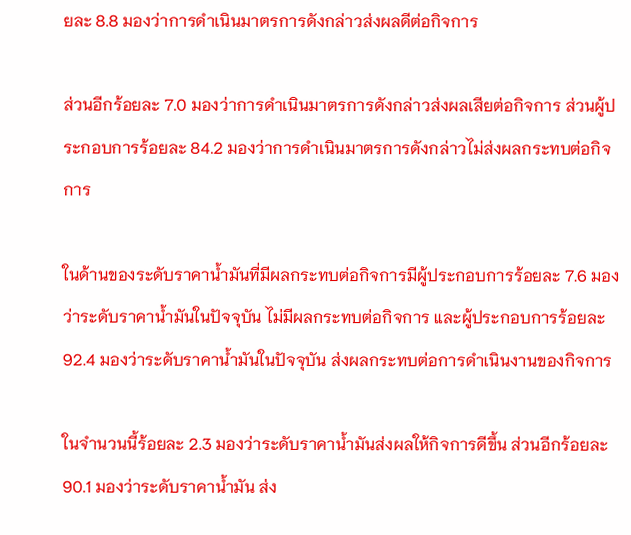ยละ 8.8 มองว่าการดำเนินมาตรการดังกล่าวส่งผลดีต่อกิจการ

ส่วนอีกร้อยละ 7.0 มองว่าการดำเนินมาตรการดังกล่าวส่งผลเสียต่อกิจการ ส่วนผู้ประกอบการร้อยละ 84.2 มองว่าการดำเนินมาตรการดังกล่าวไม่ส่งผลกระทบต่อกิจการ

ในด้านของระดับราคาน้ำมันที่มีผลกระทบต่อกิจการมีผู้ประกอบการร้อยละ 7.6 มองว่าระดับราคาน้ำมันในปัจจุบัน ไม่มีผลกระทบต่อกิจการ และผู้ประกอบการร้อยละ 92.4 มองว่าระดับราคาน้ำมันในปัจจุบัน ส่งผลกระทบต่อการดำเนินงานของกิจการ

ในจำนวนนี้ร้อยละ 2.3 มองว่าระดับราคาน้ำมันส่งผลให้กิจการดีขึ้น ส่วนอีกร้อยละ 90.1 มองว่าระดับราคาน้ำมัน ส่ง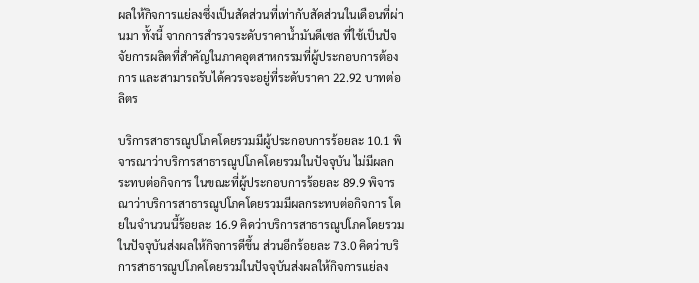ผลให้กิจการแย่ลงซึ่งเป็นสัดส่วนที่เท่ากับสัดส่วนในเดือนที่ผ่านมา ทั้งนี้ จากการสำรวจระดับราคาน้ำมันดีเซล ที่ใช้เป็นปัจจัยการผลิตที่สำคัญในภาคอุตสาหกรรมที่ผู้ประกอบการต้องการ และสามารถรับได้ควรจะอยู่ที่ระดับราคา 22.92 บาทต่อลิตร

บริการสาธารณูปโภคโดยรวมมีผู้ประกอบการร้อยละ 10.1 พิจารณาว่าบริการสาธารณูปโภคโดยรวมในปัจจุบัน ไม่มีผลกระทบต่อกิจการ ในขณะที่ผู้ประกอบการร้อยละ 89.9 พิจารณาว่าบริการสาธารณูปโภคโดยรวมมีผลกระทบต่อกิจการ โดยในจำนวนนี้ร้อยละ 16.9 คิดว่าบริการสาธารณูปโภคโดยรวมในปัจจุบันส่งผลให้กิจการดีขึ้น ส่วนอีกร้อยละ 73.0 คิดว่าบริการสาธารณูปโภคโดยรวมในปัจจุบันส่งผลให้กิจการแย่ลง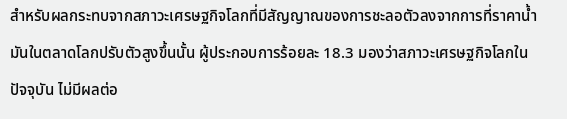สำหรับผลกระทบจากสภาวะเศรษฐกิจโลกที่มีสัญญาณของการชะลอตัวลงจากการที่ราคาน้ำมันในตลาดโลกปรับตัวสูงขึ้นนั้น ผู้ประกอบการร้อยละ 18.3 มองว่าสภาวะเศรษฐกิจโลกในปัจจุบัน ไม่มีผลต่อ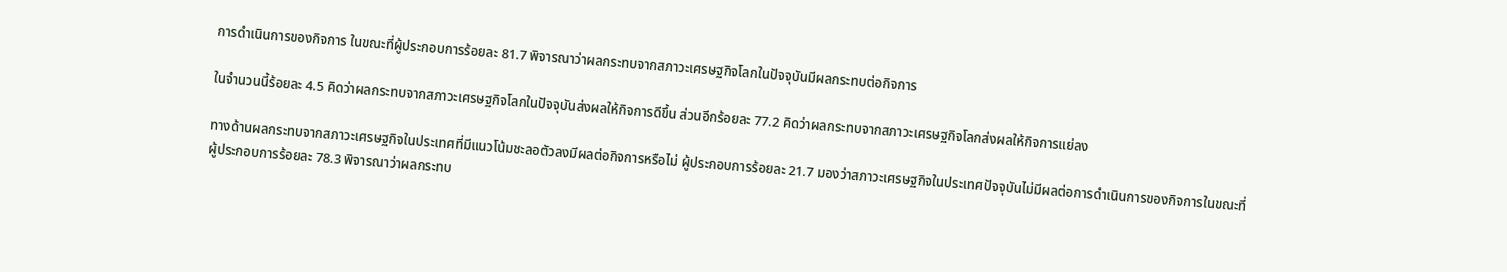การดำเนินการของกิจการ ในขณะที่ผู้ประกอบการร้อยละ 81.7 พิจารณาว่าผลกระทบจากสภาวะเศรษฐกิจโลกในปัจจุบันมีผลกระทบต่อกิจการ

ในจำนวนนี้ร้อยละ 4.5 คิดว่าผลกระทบจากสภาวะเศรษฐกิจโลกในปัจจุบันส่งผลให้กิจการดีขึ้น ส่วนอีกร้อยละ 77.2 คิดว่าผลกระทบจากสภาวะเศรษฐกิจโลกส่งผลให้กิจการแย่ลง

ทางด้านผลกระทบจากสภาวะเศรษฐกิจในประเทศที่มีแนวโน้มชะลอตัวลงมีผลต่อกิจการหรือไม่ ผู้ประกอบการร้อยละ 21.7 มองว่าสภาวะเศรษฐกิจในประเทศปัจจุบันไม่มีผลต่อการดำเนินการของกิจการในขณะที่ผู้ประกอบการร้อยละ 78.3 พิจารณาว่าผลกระทบ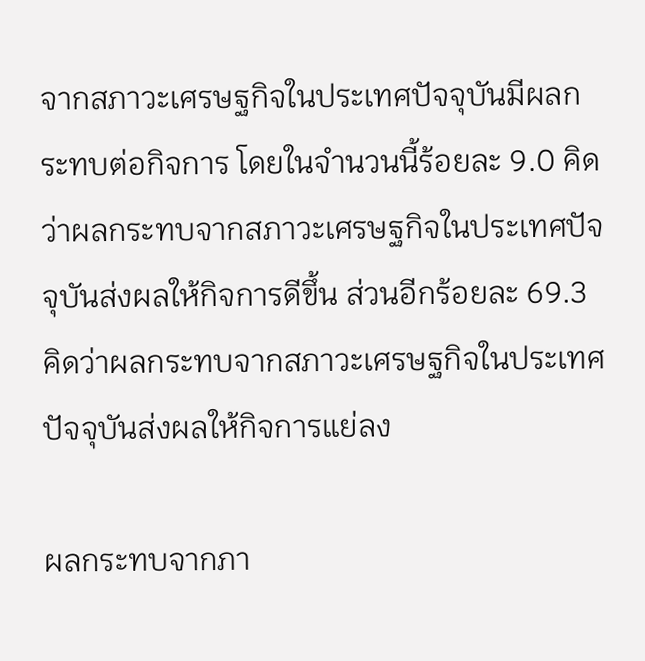จากสภาวะเศรษฐกิจในประเทศปัจจุบันมีผลกระทบต่อกิจการ โดยในจำนวนนี้ร้อยละ 9.0 คิดว่าผลกระทบจากสภาวะเศรษฐกิจในประเทศปัจจุบันส่งผลให้กิจการดีขึ้น ส่วนอีกร้อยละ 69.3 คิดว่าผลกระทบจากสภาวะเศรษฐกิจในประเทศปัจจุบันส่งผลให้กิจการแย่ลง

ผลกระทบจากภา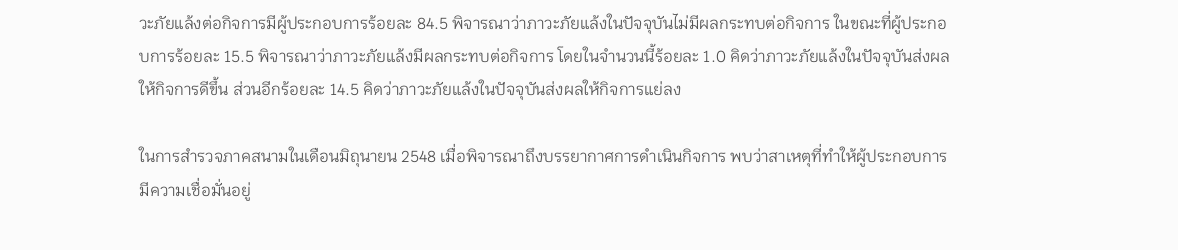วะภัยแล้งต่อกิจการมีผู้ประกอบการร้อยละ 84.5 พิจารณาว่าภาวะภัยแล้งในปัจจุบันไม่มีผลกระทบต่อกิจการ ในขณะที่ผู้ประกอบการร้อยละ 15.5 พิจารณาว่าภาวะภัยแล้งมีผลกระทบต่อกิจการ โดยในจำนวนนี้ร้อยละ 1.0 คิดว่าภาวะภัยแล้งในปัจจุบันส่งผลให้กิจการดีขึ้น ส่วนอีกร้อยละ 14.5 คิดว่าภาวะภัยแล้งในปัจจุบันส่งผลให้กิจการแย่ลง

ในการสำรวจภาคสนามในเดือนมิถุนายน 2548 เมื่อพิจารณาถึงบรรยากาศการดำเนินกิจการ พบว่าสาเหตุที่ทำให้ผู้ประกอบการมีความเชื่อมั่นอยู่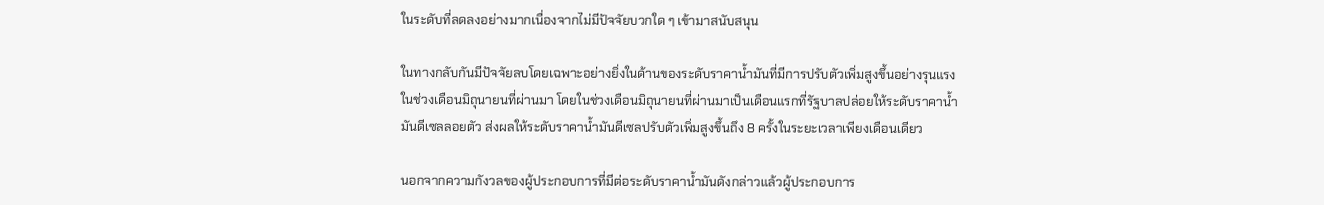ในระดับที่ลดลงอย่างมากเนื่องจากไม่มีปัจจัยบวกใด ๆ เข้ามาสนับสนุน

ในทางกลับกันมีปัจจัยลบโดยเฉพาะอย่างยิ่งในด้านของระดับราคาน้ำมันที่มีการปรับตัวเพิ่มสูงขึ้นอย่างรุนแรง ในช่วงเดือนมิถุนายนที่ผ่านมา โดยในช่วงเดือนมิถุนายนที่ผ่านมาเป็นเดือนแรกที่รัฐบาลปล่อยให้ระดับราคาน้ำมันดีเซลลอยตัว ส่งผลให้ระดับราคาน้ำมันดีเซลปรับตัวเพิ่มสูงขึ้นถึง 8 ครั้งในระยะเวลาเพียงเดือนเดียว

นอกจากความกังวลของผู้ประกอบการที่มีต่อระดับราคาน้ำมันดังกล่าวแล้วผู้ประกอบการ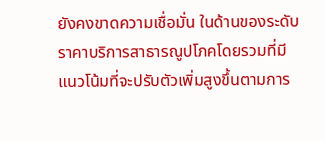ยังคงขาดความเชื่อมั่น ในด้านของระดับราคาบริการสาธารณูปโภคโดยรวมที่มีแนวโน้มที่จะปรับตัวเพิ่มสูงขึ้นตามการ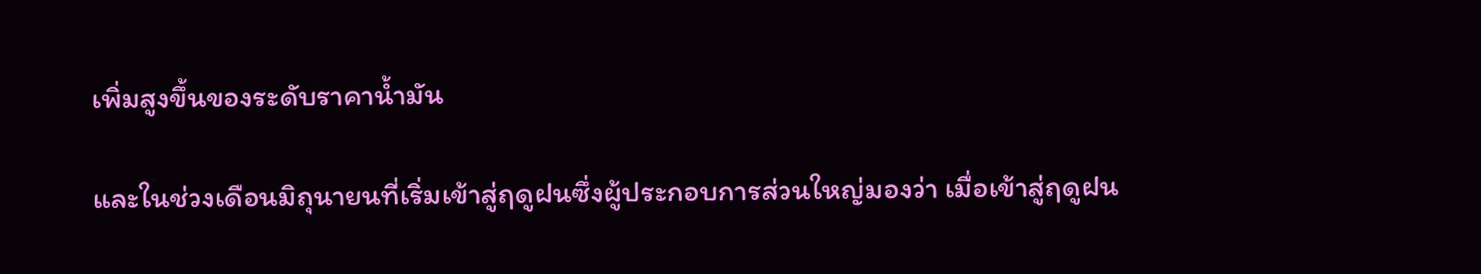เพิ่มสูงขึ้นของระดับราคาน้ำมัน

และในช่วงเดือนมิถุนายนที่เริ่มเข้าสู่ฤดูฝนซึ่งผู้ประกอบการส่วนใหญ่มองว่า เมื่อเข้าสู่ฤดูฝน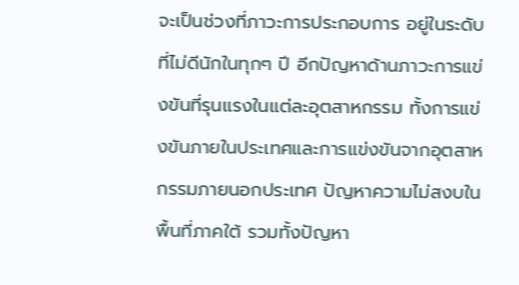จะเป็นช่วงที่ภาวะการประกอบการ อยู่ในระดับที่ไม่ดีนักในทุกๆ ปี อีกปัญหาด้านภาวะการแข่งขันที่รุนแรงในแต่ละอุตสาหกรรม ทั้งการแข่งขันภายในประเทศและการแข่งขันจากอุตสาหกรรมภายนอกประเทศ ปัญหาความไม่สงบในพื้นที่ภาคใต้ รวมทั้งปัญหา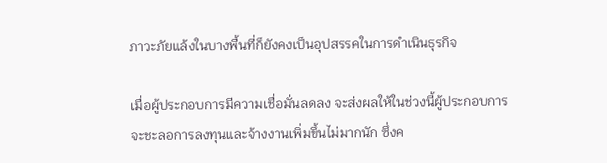ภาวะภัยแล้งในบางพื้นที่ก็ยังคงเป็นอุปสรรคในการดำเนินธุรกิจ

เมื่อผู้ประกอบการมีความเชื่อมั่นลดลง จะส่งผลให้ในช่วงนี้ผู้ประกอบการจะชะลอการลงทุนและจ้างงานเพิ่มขึ้นไม่มากนัก ซึ่งค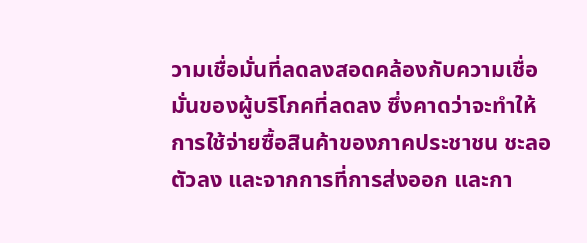วามเชื่อมั่นที่ลดลงสอดคล้องกับความเชื่อมั่นของผู้บริโภคที่ลดลง ซึ่งคาดว่าจะทำให้การใช้จ่ายซื้อสินค้าของภาคประชาชน ชะลอตัวลง และจากการที่การส่งออก และกา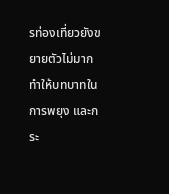รท่องเที่ยวยังขยายตัวไม่มาก ทำให้บทบาทในการพยุง และกระ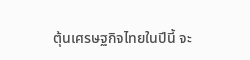ตุ้นเศรษฐกิจไทยในปีนี้ จะ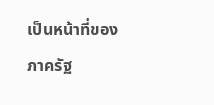เป็นหน้าที่ของภาครัฐ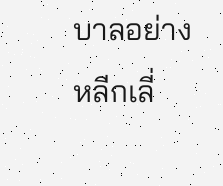บาลอย่างหลีกเลี่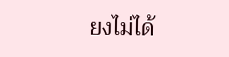ยงไม่ได้